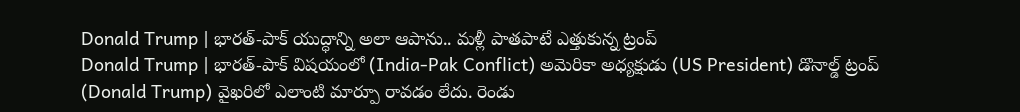Donald Trump | భారత్-పాక్ యుద్ధాన్ని అలా ఆపాను.. మళ్లీ పాతపాటే ఎత్తుకున్న ట్రంప్
Donald Trump | భారత్-పాక్ విషయంలో (India-Pak Conflict) అమెరికా అధ్యక్షుడు (US President) డొనాల్డ్ ట్రంప్ (Donald Trump) వైఖరిలో ఎలాంటి మార్పూ రావడం లేదు. రెండు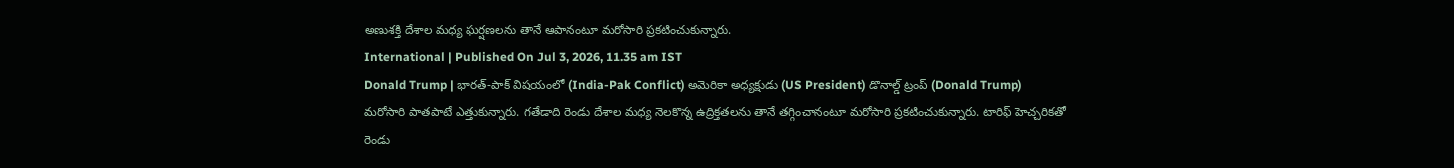అణుశక్తి దేశాల మధ్య ఘర్షణలను తానే ఆపానంటూ మరోసారి ప్రకటించుకున్నారు.
International | Published On Jul 3, 2026, 11.35 am IST
Donald Trump | భారత్-పాక్ విషయంలో (India-Pak Conflict) అమెరికా అధ్యక్షుడు (US President) డొనాల్డ్ ట్రంప్ (Donald Trump) మరోసారి పాతపాటే ఎత్తుకున్నారు. గతేడాది రెండు దేశాల మధ్య నెలకొన్న ఉద్రిక్తతలను తానే తగ్గించానంటూ మరోసారి ప్రకటించుకున్నారు. టారిఫ్ హెచ్చరికతో రెండు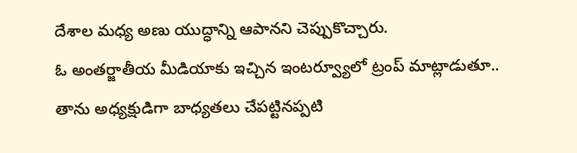దేశాల మధ్య అణు యుద్ధాన్ని ఆపానని చెప్పుకొచ్చారు.
ఓ అంతర్జాతీయ మీడియాకు ఇచ్చిన ఇంటర్వ్యూలో ట్రంప్ మాట్లాడుతూ.. తాను అధ్యక్షుడిగా బాధ్యతలు చేపట్టినప్పటి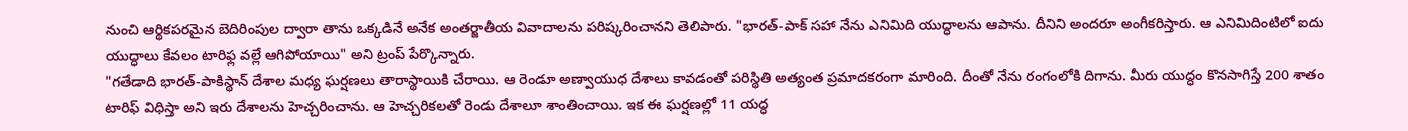నుంచి ఆర్థికపరమైన బెదిరింపుల ద్వారా తాను ఒక్కడినే అనేక అంతర్జాతీయ వివాదాలను పరిష్కరించానని తెలిపారు. "భారత్-పాక్ సహా నేను ఎనిమిది యుద్ధాలను ఆపాను. దీనిని అందరూ అంగీకరిస్తారు. ఆ ఎనిమిదింటిలో ఐదు యుద్ధాలు కేవలం టారిఫ్ల వల్లే ఆగిపోయాయి" అని ట్రంప్ పేర్కొన్నారు.
"గతేడాది భారత్-పాకిస్థాన్ దేశాల మధ్య ఘర్షణలు తారాస్థాయికి చేరాయి. ఆ రెండూ అణ్వాయుధ దేశాలు కావడంతో పరిస్థితి అత్యంత ప్రమాదకరంగా మారింది. దీంతో నేను రంగంలోకి దిగాను. మీరు యుద్ధం కొనసాగిస్తే 200 శాతం టారిఫ్ విధిస్తా అని ఇరు దేశాలను హెచ్చరించాను. ఆ హెచ్చరికలతో రెండు దేశాలూ శాంతించాయి. ఇక ఈ ఘర్షణల్లో 11 యద్ధ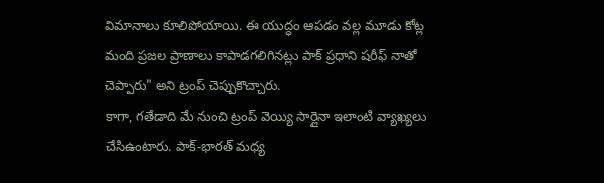విమానాలు కూలిపోయాయి. ఈ యుద్ధం ఆపడం వల్ల మూడు కోట్ల మంది ప్రజల ప్రాణాలు కాపాడగలిగినట్లు పాక్ ప్రధాని షరీఫ్ నాతో చెప్పారు" అని ట్రంప్ చెప్పుకొచ్చారు.
కాగా, గతేడాది మే నుంచి ట్రంప్ వెయ్యి సార్లైనా ఇలాంటి వ్యాఖ్యలు చేసిఉంటారు. పాక్-భారత్ మధ్య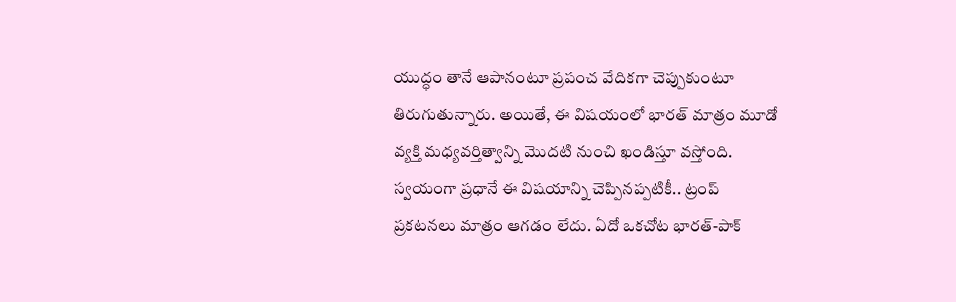యుద్ధం తానే ఆపానంటూ ప్రపంచ వేదికగా చెప్పుకుంటూ తిరుగుతున్నారు. అయితే, ఈ విషయంలో భారత్ మాత్రం మూడో వ్యక్తి మధ్యవర్తిత్వాన్ని మొదటి నుంచి ఖండిస్తూ వస్తోంది. స్వయంగా ప్రధానే ఈ విషయాన్ని చెప్పినప్పటికీ.. ట్రంప్ ప్రకటనలు మాత్రం ఆగడం లేదు. ఏదో ఒకచోట భారత్-పాక్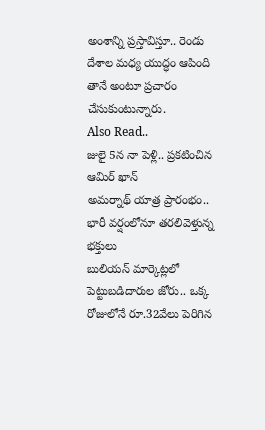అంశాన్ని ప్రస్తావిస్తూ.. రెండు దేశాల మధ్య యుద్ధం ఆపింది తానే అంటూ ప్రచారం చేసుకుంటున్నారు.
Also Read..
జులై 5న నా పెళ్లి.. ప్రకటించిన ఆమిర్ ఖాన్
అమర్నాథ్ యాత్ర ప్రారంభం.. భారీ వర్షంలోనూ తరలివెళ్తున్న భక్తులు
బులియన్ మార్కెట్లలో పెట్టుబడిదారుల జోరు.. ఒక్క రోజులోనే రూ.32వేలు పెరిగిన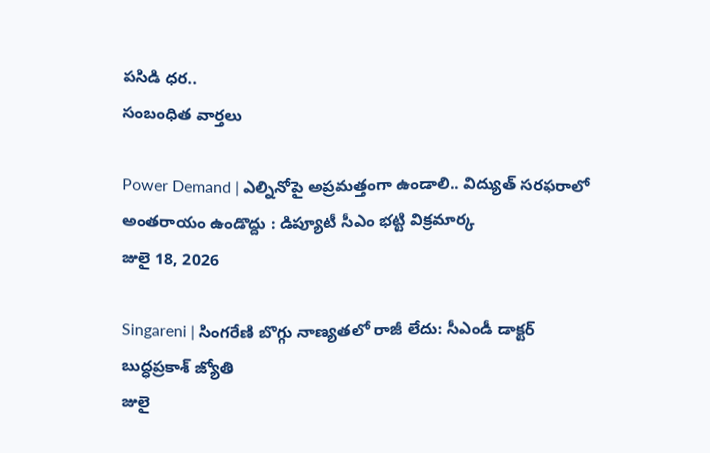పసిడి ధర..
సంబంధిత వార్తలు

Power Demand | ఎల్నినోపై అప్రమత్తంగా ఉండాలి.. విద్యుత్ సరఫరాలో అంతరాయం ఉండొద్దు : డిప్యూటీ సీఎం భట్టి విక్రమార్క
జులై 18, 2026

Singareni | సింగరేణి బొగ్గు నాణ్యతలో రాజీ లేదు: సీఎండీ డాక్టర్ బుద్ధప్రకాశ్ జ్యోతి
జులై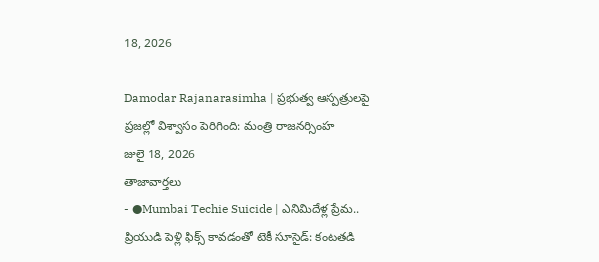18, 2026

Damodar Rajanarasimha | ప్రభుత్వ ఆస్పత్రులపై ప్రజల్లో విశ్వాసం పెరిగింది: మంత్రి రాజనర్సింహ
జులై 18, 2026
తాజావార్తలు
- ●Mumbai Techie Suicide | ఎనిమిదేళ్ల ప్రేమ.. ప్రియుడి పెళ్లి ఫిక్స్ కావడంతో టెకీ సూసైడ్: కంటతడి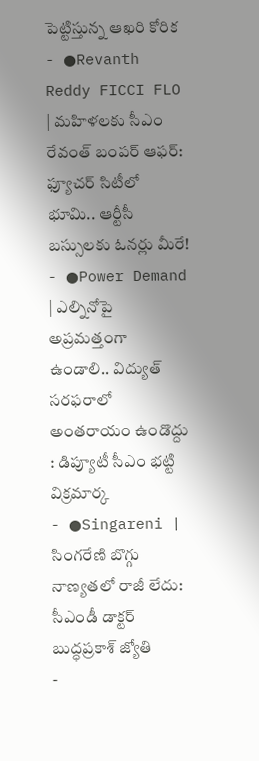పెట్టిస్తున్న ఆఖరి కోరిక
- ●Revanth Reddy FICCI FLO | మహిళలకు సీఎం రేవంత్ బంపర్ ఆఫర్: ఫ్యూచర్ సిటీలో భూమి.. ఆర్టీసీ బస్సులకు ఓనర్లు మీరే!
- ●Power Demand | ఎల్నినోపై అప్రమత్తంగా ఉండాలి.. విద్యుత్ సరఫరాలో అంతరాయం ఉండొద్దు : డిప్యూటీ సీఎం భట్టి విక్రమార్క
- ●Singareni | సింగరేణి బొగ్గు నాణ్యతలో రాజీ లేదు: సీఎండీ డాక్టర్ బుద్ధప్రకాశ్ జ్యోతి
-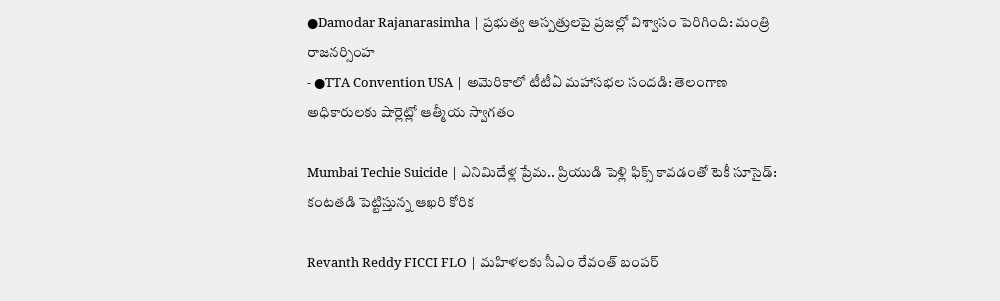●Damodar Rajanarasimha | ప్రభుత్వ ఆస్పత్రులపై ప్రజల్లో విశ్వాసం పెరిగింది: మంత్రి రాజనర్సింహ
- ●TTA Convention USA | అమెరికాలో టీటీఏ మహాసభల సందడి: తెలంగాణ అధికారులకు షార్లెట్లో ఆత్మీయ స్వాగతం

Mumbai Techie Suicide | ఎనిమిదేళ్ల ప్రేమ.. ప్రియుడి పెళ్లి ఫిక్స్ కావడంతో టెకీ సూసైడ్: కంటతడి పెట్టిస్తున్న ఆఖరి కోరిక

Revanth Reddy FICCI FLO | మహిళలకు సీఎం రేవంత్ బంపర్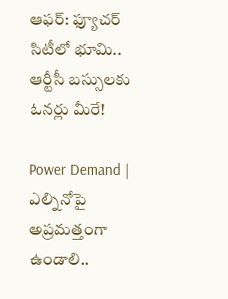ఆఫర్: ఫ్యూచర్ సిటీలో భూమి.. ఆర్టీసీ బస్సులకు ఓనర్లు మీరే!

Power Demand | ఎల్నినోపై అప్రమత్తంగా ఉండాలి..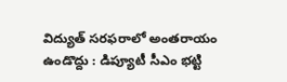విద్యుత్ సరఫరాలో అంతరాయం ఉండొద్దు : డిప్యూటీ సీఎం భట్టి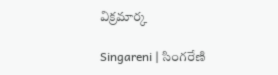విక్రమార్క

Singareni | సింగరేణి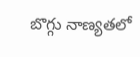బొగ్గు నాణ్యతలో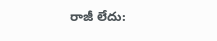రాజీ లేదు: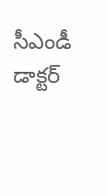సీఎండీ డాక్టర్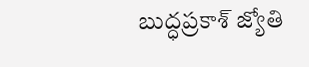బుద్ధప్రకాశ్ జ్యోతి